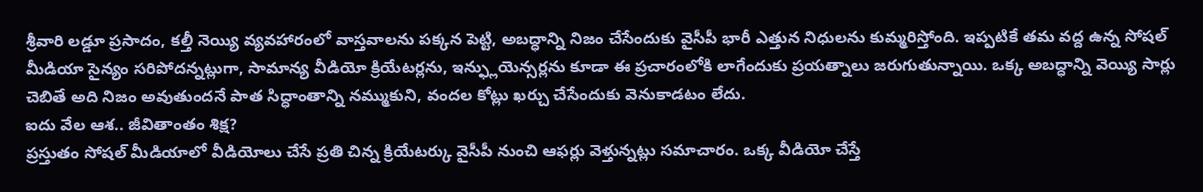శ్రీవారి లడ్డూ ప్రసాదం, కల్తీ నెయ్యి వ్యవహారంలో వాస్తవాలను పక్కన పెట్టి, అబద్ధాన్ని నిజం చేసేందుకు వైసీపీ భారీ ఎత్తున నిధులను కుమ్మరిస్తోంది. ఇప్పటికే తమ వద్ద ఉన్న సోషల్ మీడియా సైన్యం సరిపోదన్నట్లుగా, సామాన్య వీడియో క్రియేటర్లను, ఇన్ఫ్లుయెన్సర్లను కూడా ఈ ప్రచారంలోకి లాగేందుకు ప్రయత్నాలు జరుగుతున్నాయి. ఒక్క అబద్ధాన్ని వెయ్యి సార్లు చెబితే అది నిజం అవుతుందనే పాత సిద్ధాంతాన్ని నమ్ముకుని, వందల కోట్లు ఖర్చు చేసేందుకు వెనుకాడటం లేదు.
ఐదు వేల ఆశ.. జీవితాంతం శిక్ష?
ప్రస్తుతం సోషల్ మీడియాలో వీడియోలు చేసే ప్రతి చిన్న క్రియేటర్కు వైసీపీ నుంచి ఆఫర్లు వెళ్తున్నట్లు సమాచారం. ఒక్క వీడియో చేస్తే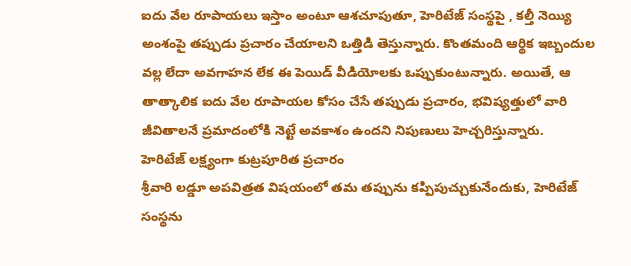ఐదు వేల రూపాయలు ఇస్తాం అంటూ ఆశచూపుతూ, హెరిటేజ్ సంస్థపై , కల్తీ నెయ్యి అంశంపై తప్పుడు ప్రచారం చేయాలని ఒత్తిడి తెస్తున్నారు. కొంతమంది ఆర్థిక ఇబ్బందుల వల్ల లేదా అవగాహన లేక ఈ పెయిడ్ వీడియోలకు ఒప్పుకుంటున్నారు. అయితే, ఆ తాత్కాలిక ఐదు వేల రూపాయల కోసం చేసే తప్పుడు ప్రచారం, భవిష్యత్తులో వారి జీవితాలనే ప్రమాదంలోకి నెట్టే అవకాశం ఉందని నిపుణులు హెచ్చరిస్తున్నారు.
హెరిటేజ్ లక్ష్యంగా కుట్రపూరిత ప్రచారం
శ్రీవారి లడ్డూ అపవిత్రత విషయంలో తమ తప్పును కప్పిపుచ్చుకునేందుకు, హెరిటేజ్ సంస్థను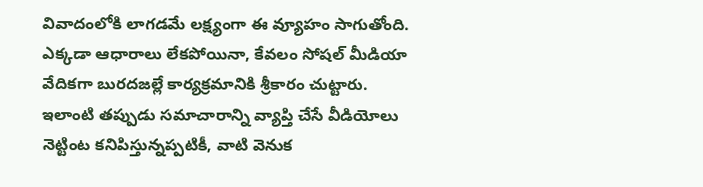వివాదంలోకి లాగడమే లక్ష్యంగా ఈ వ్యూహం సాగుతోంది. ఎక్కడా ఆధారాలు లేకపోయినా, కేవలం సోషల్ మీడియా వేదికగా బురదజల్లే కార్యక్రమానికి శ్రీకారం చుట్టారు. ఇలాంటి తప్పుడు సమాచారాన్ని వ్యాప్తి చేసే వీడియోలు నెట్టింట కనిపిస్తున్నప్పటికీ, వాటి వెనుక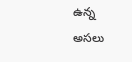ఉన్న అసలు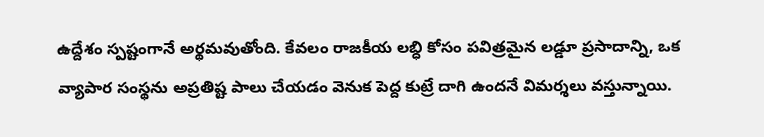ఉద్దేశం స్పష్టంగానే అర్థమవుతోంది. కేవలం రాజకీయ లబ్ధి కోసం పవిత్రమైన లడ్డూ ప్రసాదాన్ని, ఒక వ్యాపార సంస్థను అప్రతిష్ట పాలు చేయడం వెనుక పెద్ద కుట్రే దాగి ఉందనే విమర్శలు వస్తున్నాయి.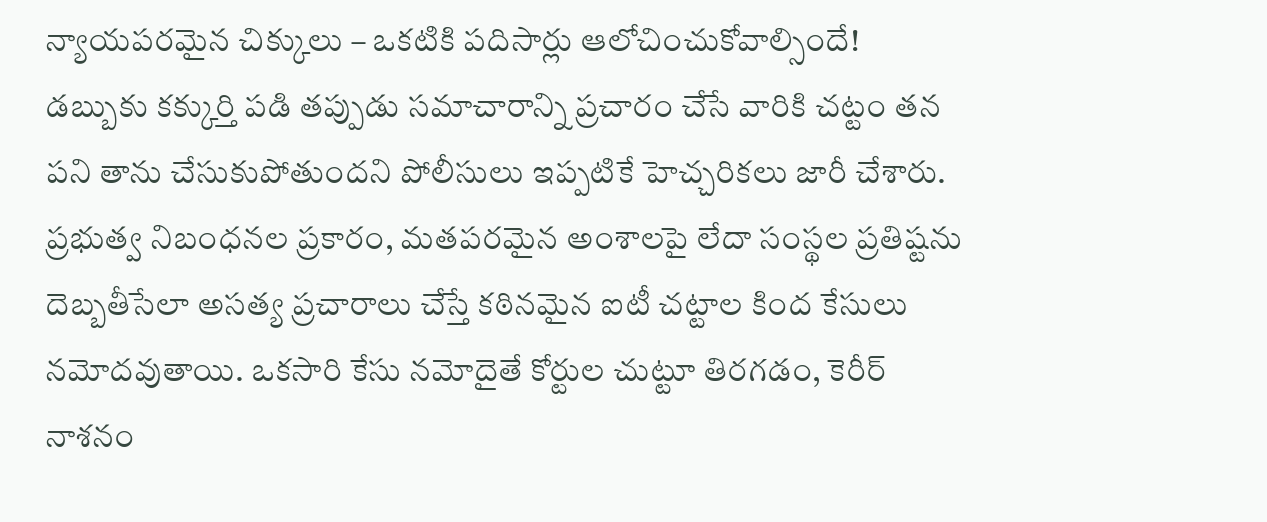న్యాయపరమైన చిక్కులు – ఒకటికి పదిసార్లు ఆలోచించుకోవాల్సిందే!
డబ్బుకు కక్కుర్తి పడి తప్పుడు సమాచారాన్ని ప్రచారం చేసే వారికి చట్టం తన పని తాను చేసుకుపోతుందని పోలీసులు ఇప్పటికే హెచ్చరికలు జారీ చేశారు. ప్రభుత్వ నిబంధనల ప్రకారం, మతపరమైన అంశాలపై లేదా సంస్థల ప్రతిష్టను దెబ్బతీసేలా అసత్య ప్రచారాలు చేస్తే కఠినమైన ఐటీ చట్టాల కింద కేసులు నమోదవుతాయి. ఒకసారి కేసు నమోదైతే కోర్టుల చుట్టూ తిరగడం, కెరీర్ నాశనం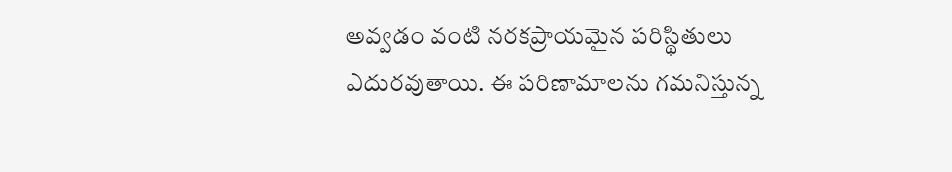అవ్వడం వంటి నరకప్రాయమైన పరిస్థితులు ఎదురవుతాయి. ఈ పరిణామాలను గమనిస్తున్న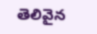తెలివైన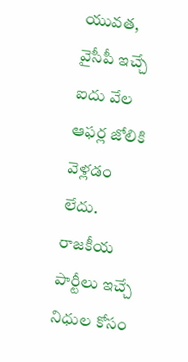యువత, వైసీపీ ఇచ్చే ఐదు వేల ఆఫర్ల జోలికి వెళ్లడం లేదు.
రాజకీయ పార్టీలు ఇచ్చే నిధుల కోసం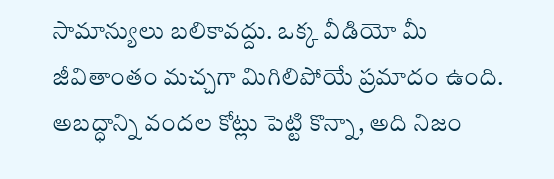సామాన్యులు బలికావద్దు. ఒక్క వీడియో మీ జీవితాంతం మచ్చగా మిగిలిపోయే ప్రమాదం ఉంది. అబద్ధాన్ని వందల కోట్లు పెట్టి కొన్నా, అది నిజం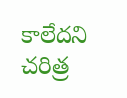కాలేదని చరిత్ర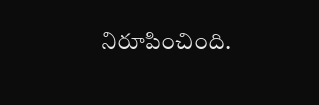నిరూపించింది.